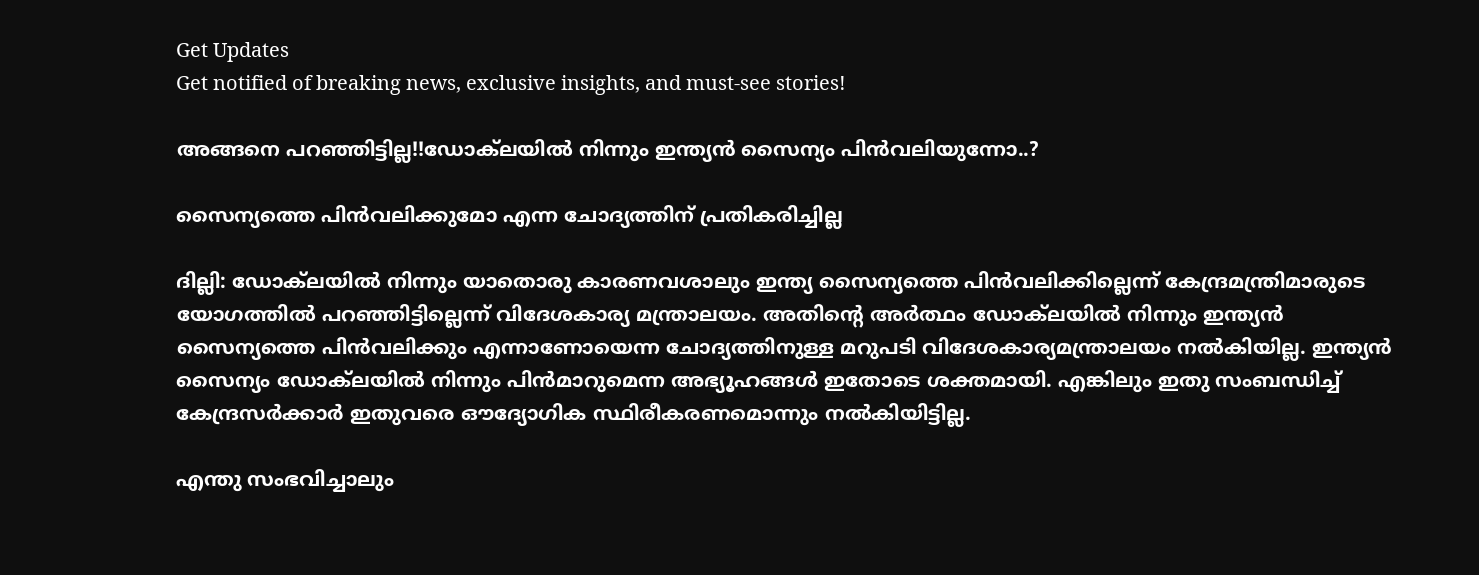Get Updates
Get notified of breaking news, exclusive insights, and must-see stories!

അങ്ങനെ പറഞ്ഞിട്ടില്ല!!ഡോക്‌ലയില്‍ നിന്നും ഇന്ത്യന്‍ സൈന്യം പിന്‍വലിയുന്നോ..?

സൈന്യത്തെ പിന്‍വലിക്കുമോ എന്ന ചോദ്യത്തിന് പ്രതികരിച്ചില്ല

ദില്ലി: ഡോക്‌ലയില്‍ നിന്നും യാതൊരു കാരണവശാലും ഇന്ത്യ സൈന്യത്തെ പിന്‍വലിക്കില്ലെന്ന് കേന്ദ്രമന്ത്രിമാരുടെ യോഗത്തില്‍ പറഞ്ഞിട്ടില്ലെന്ന് വിദേശകാര്യ മന്ത്രാലയം. അതിന്റെ അര്‍ത്ഥം ഡോക്‌ലയില്‍ നിന്നും ഇന്ത്യന്‍ സൈന്യത്തെ പിന്‍വലിക്കും എന്നാണോയെന്ന ചോദ്യത്തിനുള്ള മറുപടി വിദേശകാര്യമന്ത്രാലയം നല്‍കിയില്ല. ഇന്ത്യന്‍ സൈന്യം ഡോക്‌ലയില്‍ നിന്നും പിന്‍മാറുമെന്ന അഭ്യൂഹങ്ങള്‍ ഇതോടെ ശക്തമായി. എങ്കിലും ഇതു സംബന്ധിച്ച് കേന്ദ്രസര്‍ക്കാര്‍ ഇതുവരെ ഔദ്യോഗിക സ്ഥിരീകരണമൊന്നും നല്‍കിയിട്ടില്ല.

എന്തു സംഭവിച്ചാലും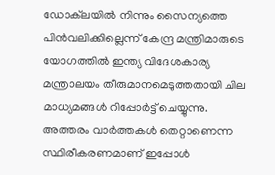ഡോക്‌ലയില്‍ നിന്നും സൈന്യത്തെ പിന്‍വലിക്കില്ലെന്ന് കേന്ദ്ര മന്ത്രിമാരുടെ യോഗത്തില്‍ ഇന്ത്യ വിദേശകാര്യ മന്ത്രാലയം തീരുമാനമെടുത്തതായി ചില മാധ്യമങ്ങള്‍ റിപ്പോര്‍ട്ട് ചെയ്യുന്നു. അത്തരം വാര്‍ത്തകള്‍ തെറ്റാണെന്ന സ്ഥിരീകരണമാണ് ഇപ്പോള്‍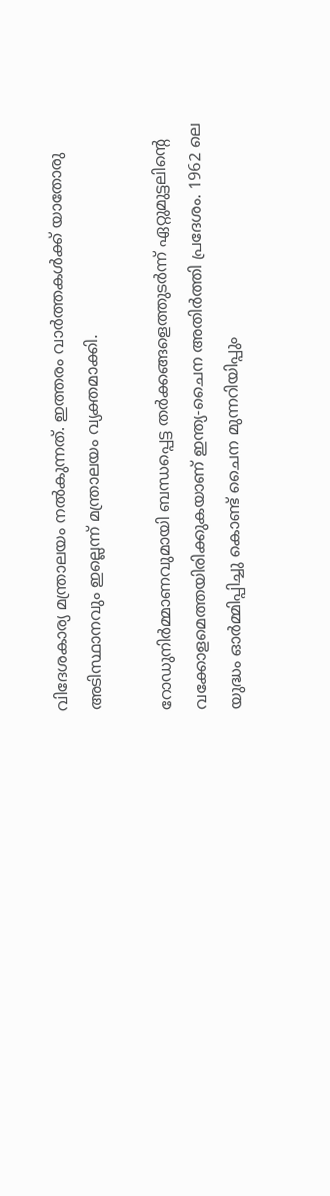വിദേശകാര്യ മന്ത്രാലയം നല്‍കുന്നത്. ഇത്തരം വാര്‍ത്തകള്‍ക്ക് യാതോരു അടിസ്ഥാനവും ഇല്ലെന്ന് മന്ത്രാലയം വ്യക്തമാക്കി.

റോഡുനിര്‍മ്മാണവുമായി ബന്ധപ്പെട്ട തര്‍ക്കങ്ങളെത്തുടര്‍ന്ന് ഏറ്റുമുട്ടലിന്റെ വക്കോളമെത്തയിരിക്കുകയാണ് ഇന്ത്യ-ചൈന അതിര്‍ത്തി പ്രദേശം. 1962 ലെ യുദ്ധം ഓര്‍മ്മിപ്പിച്ചു കൊണ്ട് ചൈന മുന്നറിയിപ്പും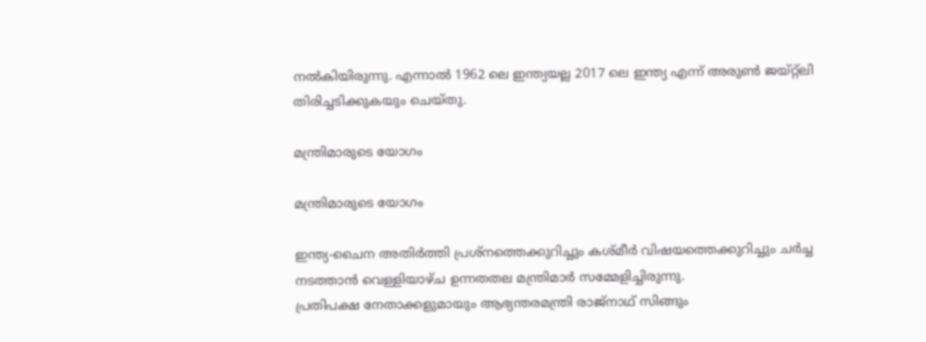നല്‍കിയിരുന്നു. എന്നാല്‍ 1962 ലെ ഇന്ത്യയല്ല 2017 ലെ ഇന്ത്യ എന്ന് അരുണ്‍ ജയ്റ്റ്‌ലി തിരിച്ചടിക്കുകയും ചെയ്തു.

മന്ത്രിമാരുടെ യോഗം

മന്ത്രിമാരുടെ യോഗം

ഇന്ത്യ-ചൈന അതിര്‍ത്തി പ്രശ്‌നത്തെക്കുറിച്ചും കശ്മീര്‍ വിഷയത്തെക്കുറിച്ചും ചര്‍ച്ച നടത്താന്‍ വെള്ളിയാഴ്ച ഉന്നതതല മന്ത്രിമാര്‍ സമ്മേളിച്ചിരുന്നു.
പ്രതിപക്ഷ നേതാക്കളുമായും ആഭ്യന്തരമന്ത്രി രാജ്‌നാഥ് സിങ്ങും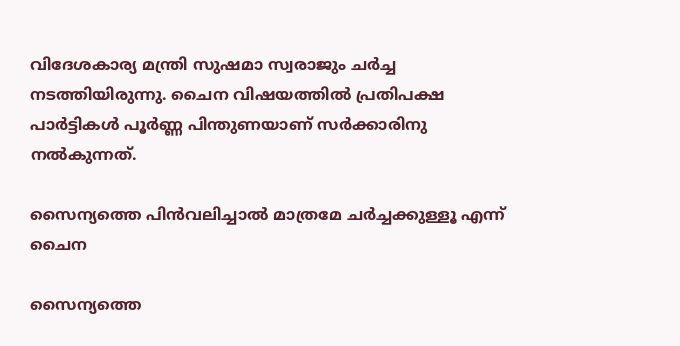വിദേശകാര്യ മന്ത്രി സുഷമാ സ്വരാജും ചര്‍ച്ച നടത്തിയിരുന്നു. ചൈന വിഷയത്തില്‍ പ്രതിപക്ഷ പാര്‍ട്ടികള്‍ പൂര്‍ണ്ണ പിന്തുണയാണ് സര്‍ക്കാരിനു നല്‍കുന്നത്.

സൈന്യത്തെ പിന്‍വലിച്ചാല്‍ മാത്രമേ ചര്‍ച്ചക്കുള്ളൂ എന്ന് ചൈന

സൈന്യത്തെ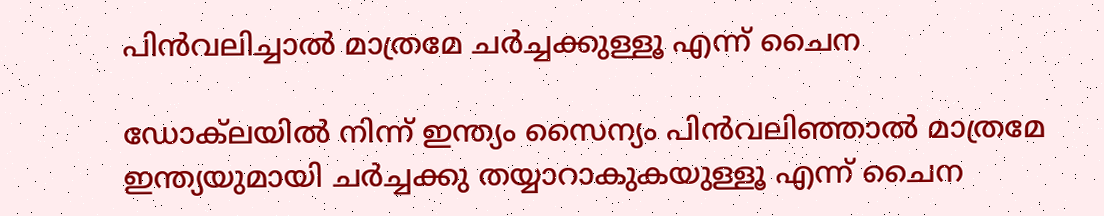പിന്‍വലിച്ചാല്‍ മാത്രമേ ചര്‍ച്ചക്കുള്ളൂ എന്ന് ചൈന

ഡോക്‌ലയില്‍ നിന്ന് ഇന്ത്യം സൈന്യം പിന്‍വലിഞ്ഞാല്‍ മാത്രമേ ഇന്ത്യയുമായി ചര്‍ച്ചക്കു തയ്യാറാകുകയുള്ളൂ എന്ന് ചൈന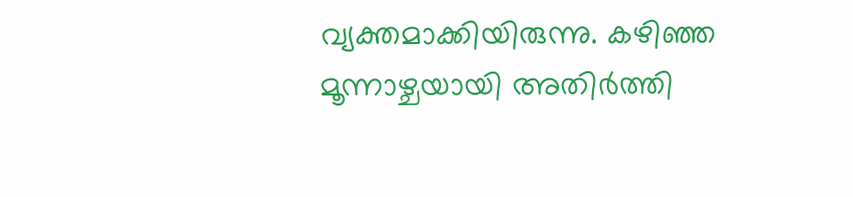വ്യക്തമാക്കിയിരുന്നു. കഴിഞ്ഞ മൂന്നാഴ്ചയായി അതിര്‍ത്തി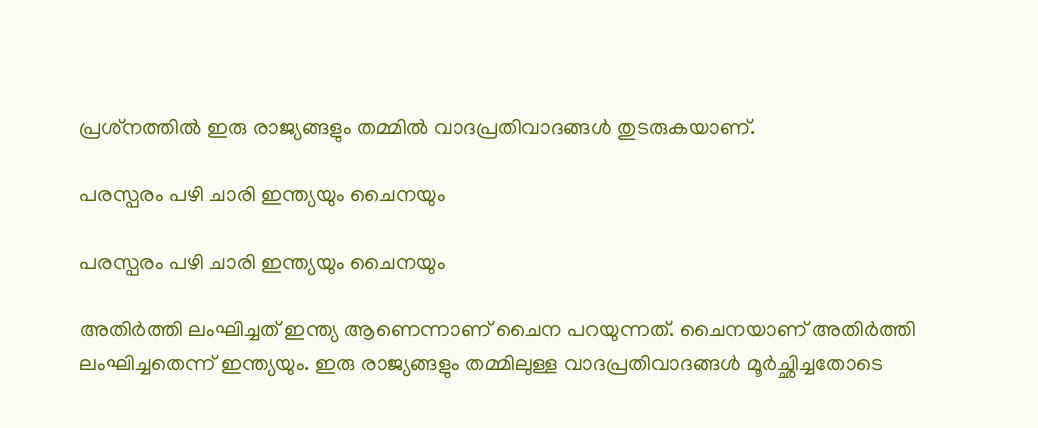പ്രശ്‌നത്തില്‍ ഇരു രാജ്യങ്ങളും തമ്മില്‍ വാദപ്രതിവാദങ്ങള്‍ തുടരുകയാണ്.

പരസ്പരം പഴി ചാരി ഇന്ത്യയും ചൈനയും

പരസ്പരം പഴി ചാരി ഇന്ത്യയും ചൈനയും

അതിര്‍ത്തി ലംഘിച്ചത് ഇന്ത്യ ആണെന്നാണ് ചൈന പറയുന്നത്. ചൈനയാണ് അതിര്‍ത്തി ലംഘിച്ചതെന്ന് ഇന്ത്യയും. ഇരു രാജ്യങ്ങളും തമ്മിലുള്ള വാദപ്രതിവാദങ്ങള്‍ മൂര്‍ച്ഛിച്ചതോടെ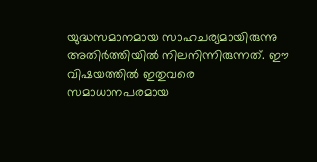യുദ്ധസമാനമായ സാഹചര്യമായിരുന്നു അതിര്‍ത്തിയില്‍ നിലനിന്നിരുന്നത്. ഈ വിഷയത്തില്‍ ഇതുവരെ സമാധാനപരമായ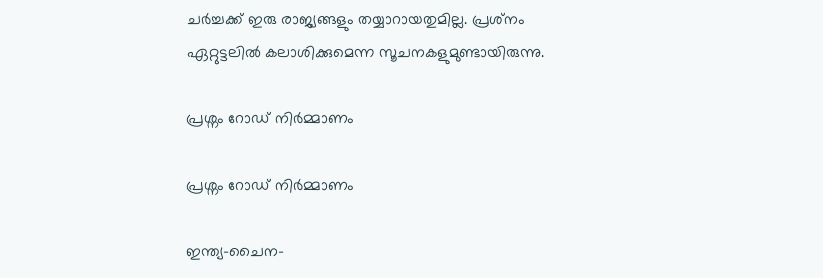ചര്‍ച്ചക്ക് ഇരു രാജ്യങ്ങളും തയ്യാറായതുമില്ല. പ്രശ്‌നം ഏറ്റുട്ടലില്‍ കലാശിക്കുമെന്ന സൂചനകളുമുണ്ടായിരുന്നു.

പ്രശ്നം റോഡ് നിര്‍മ്മാണം

പ്രശ്നം റോഡ് നിര്‍മ്മാണം

ഇന്ത്യ-ചൈന-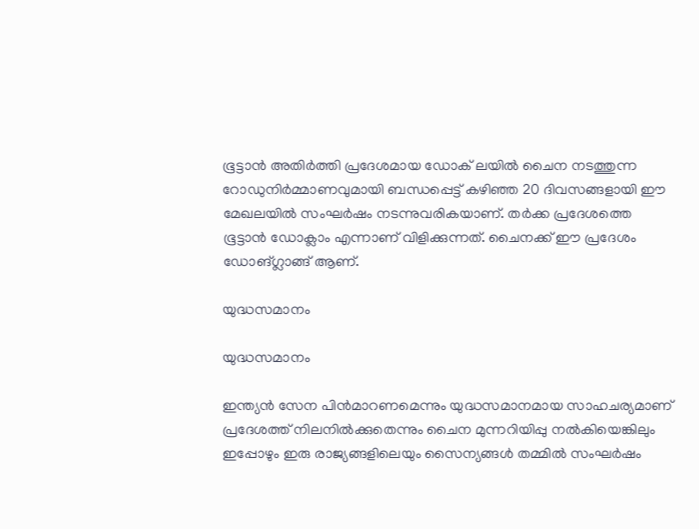ഭൂട്ടാന്‍ അതിര്‍ത്തി പ്രദേശമായ ഡോക് ലയില്‍ ചൈന നടത്തുന്ന റോഡുനിര്‍മ്മാണവുമായി ബന്ധപ്പെട്ട് കഴിഞ്ഞ 20 ദിവസങ്ങളായി ഈ മേഖലയില്‍ സംഘര്‍ഷം നടന്നുവരികയാണ്. തര്‍ക്ക പ്രദേശത്തെ ഭൂട്ടാന്‍ ഡോക്ലാം എന്നാണ് വിളിക്കുന്നത്. ചൈനക്ക് ഈ പ്രദേശം ഡോങ്ഗ്ലാങ്ങ് ആണ്.

യുദ്ധസമാനം

യുദ്ധസമാനം

ഇന്ത്യന്‍ സേന പിന്‍മാറണമെന്നും യുദ്ധസമാനമായ സാഹചര്യമാണ് പ്രദേശത്ത് നിലനില്‍ക്കുതെന്നും ചൈന മുന്നറിയിപ്പു നല്‍കിയെങ്കിലും ഇപ്പോഴും ഇരു രാജ്യങ്ങളിലെയും സൈന്യങ്ങള്‍ തമ്മില്‍ സംഘര്‍ഷം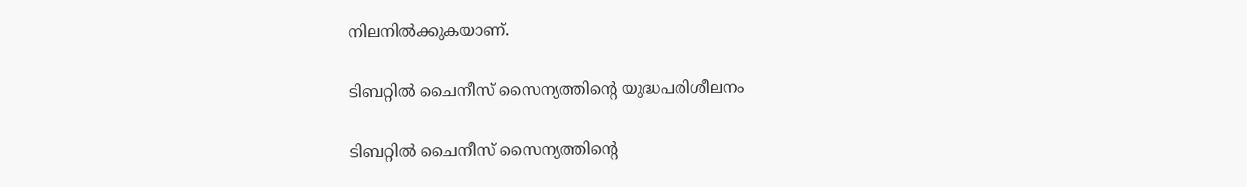നിലനില്‍ക്കുകയാണ്.

ടിബറ്റില്‍ ചൈനീസ് സൈന്യത്തിന്റെ യുദ്ധപരിശീലനം

ടിബറ്റില്‍ ചൈനീസ് സൈന്യത്തിന്റെ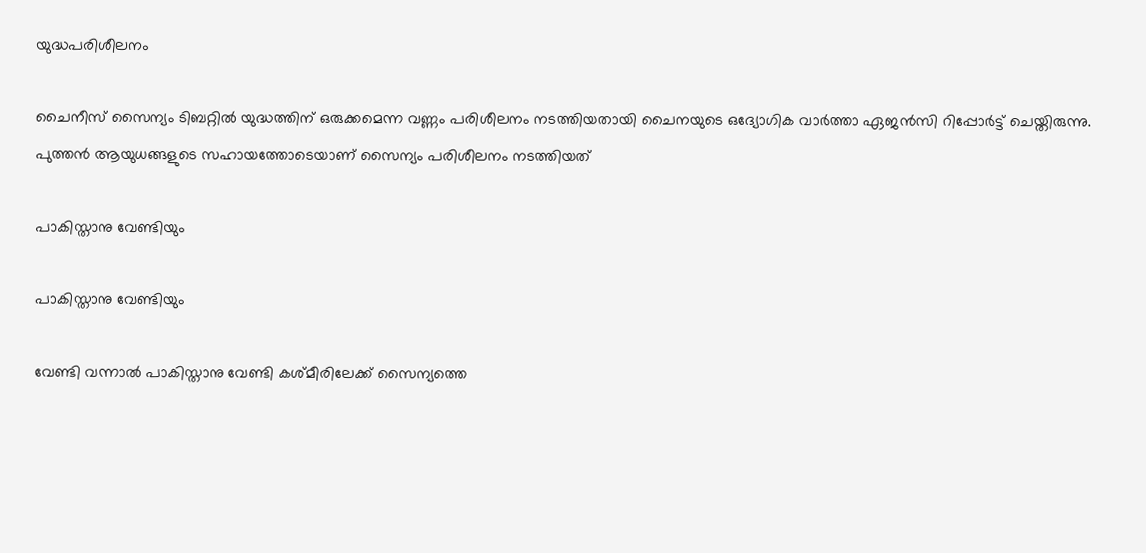യുദ്ധപരിശീലനം

ചൈനീസ് സൈന്യം ടിബറ്റില്‍ യുദ്ധത്തിന് ഒരുക്കമെന്ന വണ്ണം പരിശീലനം നടത്തിയതായി ചൈനയുടെ ഒദ്യോഗിക വാര്‍ത്താ ഏജന്‍സി റിപ്പോര്‍ട്ട് ചെയ്തിരുന്നു. പുത്തന്‍ ആയുധങ്ങളുടെ സഹായത്തോടെയാണ് സൈന്യം പരിശീലനം നടത്തിയത്

പാകിസ്താനു വേണ്ടിയും

പാകിസ്താനു വേണ്ടിയും

വേണ്ടി വന്നാല്‍ പാകിസ്താനു വേണ്ടി കശ്മീരിലേക്ക് സൈന്യത്തെ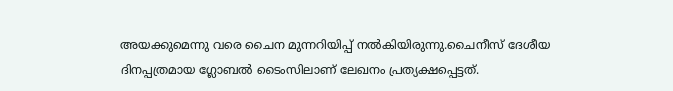അയക്കുമെന്നു വരെ ചൈന മുന്നറിയിപ്പ് നല്‍കിയിരുന്നു.ചൈനീസ് ദേശീയ ദിനപ്പത്രമായ ഗ്ലോബല്‍ ടൈംസിലാണ് ലേഖനം പ്രത്യക്ഷപ്പെട്ടത്.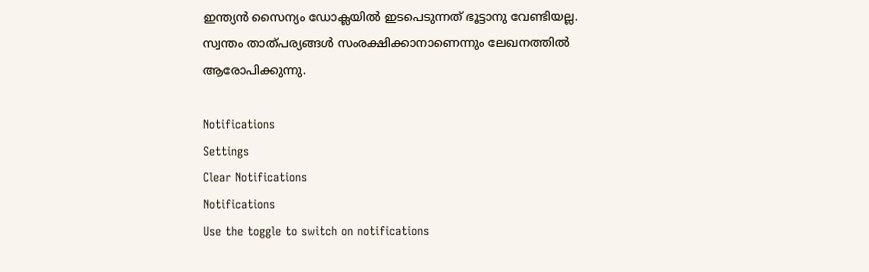ഇന്ത്യന്‍ സൈന്യം ഡോക്ലയില്‍ ഇടപെടുന്നത് ഭൂട്ടാനു വേണ്ടിയല്ല. സ്വന്തം താത്പര്യങ്ങള്‍ സംരക്ഷിക്കാനാണെന്നും ലേഖനത്തില്‍ ആരോപിക്കുന്നു.

Notifications
Settings
Clear Notifications
Notifications
Use the toggle to switch on notifications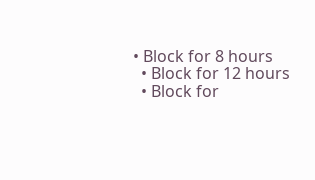• Block for 8 hours
  • Block for 12 hours
  • Block for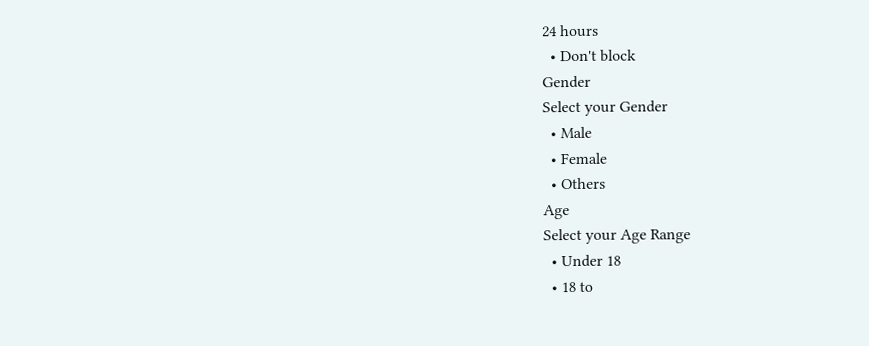24 hours
  • Don't block
Gender
Select your Gender
  • Male
  • Female
  • Others
Age
Select your Age Range
  • Under 18
  • 18 to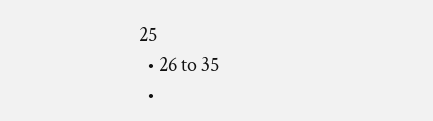25
  • 26 to 35
  •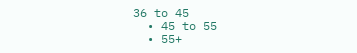36 to 45
  • 45 to 55
  • 55+